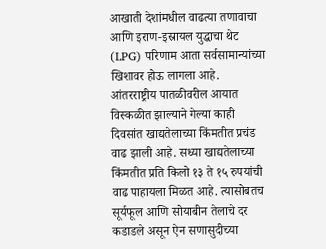आखाती देशांमधील वाढत्या तणावाचा आणि इराण-इस्रायल युद्धाचा थेट (LPG) परिणाम आता सर्वसामान्यांच्या खिशावर होऊ लागला आहे. आंतरराष्ट्रीय पातळीवरील आयात विस्कळीत झाल्याने गेल्या काही दिवसांत खाद्यतेलाच्या किंमतीत प्रचंड वाढ झाली आहे. सध्या खाद्यतेलाच्या किंमतीत प्रति किलो १३ ते १५ रुपयांची वाढ पाहायला मिळत आहे. त्यासोबतच सूर्यफूल आणि सोयाबीन तेलाचे दर कडाडले असून ऐन सणासुदीच्या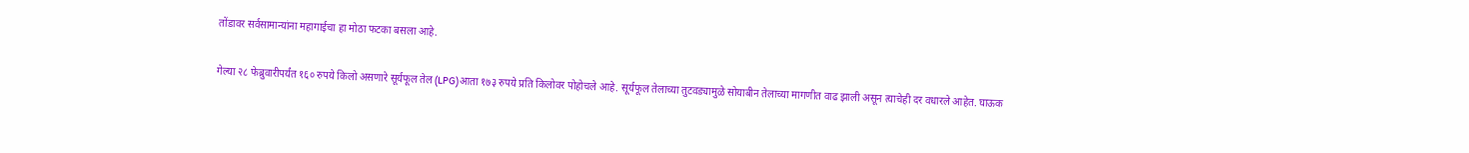तोंडावर सर्वसामान्यांना महागाईचा हा मोठा फटका बसला आहे.

गेल्या २८ फेब्रुवारीपर्यंत १६० रुपये किलो असणारे सूर्यफूल तेल (LPG)आता १७३ रुपये प्रति किलोवर पोहोचले आहे. सूर्यफूल तेलाच्या तुटवड्यामुळे सोयाबीन तेलाच्या मागणीत वाढ झाली असून त्याचेही दर वधारले आहेत. घाऊक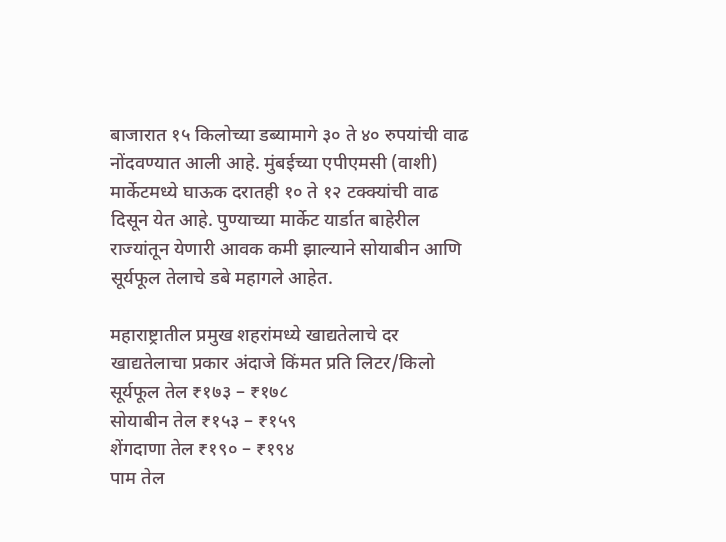बाजारात १५ किलोच्या डब्यामागे ३० ते ४० रुपयांची वाढ नोंदवण्यात आली आहे. मुंबईच्या एपीएमसी (वाशी) मार्केटमध्ये घाऊक दरातही १० ते १२ टक्क्यांची वाढ दिसून येत आहे. पुण्याच्या मार्केट यार्डात बाहेरील राज्यांतून येणारी आवक कमी झाल्याने सोयाबीन आणि सूर्यफूल तेलाचे डबे महागले आहेत.

महाराष्ट्रातील प्रमुख शहरांमध्ये खाद्यतेलाचे दर
खाद्यतेलाचा प्रकार अंदाजे किंमत प्रति लिटर/किलो
सूर्यफूल तेल ₹१७३ – ₹१७८
सोयाबीन तेल ₹१५३ – ₹१५९
शेंगदाणा तेल ₹१९० – ₹१९४
पाम तेल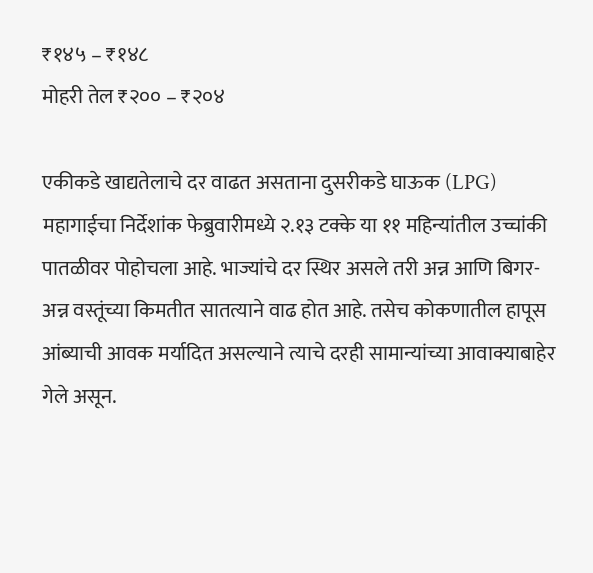₹१४५ – ₹१४८
मोहरी तेल ₹२०० – ₹२०४

एकीकडे खाद्यतेलाचे दर वाढत असताना दुसरीकडे घाऊक (LPG) महागाईचा निर्देशांक फेब्रुवारीमध्ये २.१३ टक्के या ११ महिन्यांतील उच्चांकी पातळीवर पोहोचला आहे. भाज्यांचे दर स्थिर असले तरी अन्न आणि बिगर-अन्न वस्तूंच्या किमतीत सातत्याने वाढ होत आहे. तसेच कोकणातील हापूस आंब्याची आवक मर्यादित असल्याने त्याचे दरही सामान्यांच्या आवाक्याबाहेर गेले असून.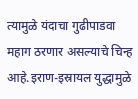त्यामुळे यंदाचा गुढीपाडवा महाग ठरणार असल्याचे चिन्ह आहे.इराण-इस्रायल युद्धामुळे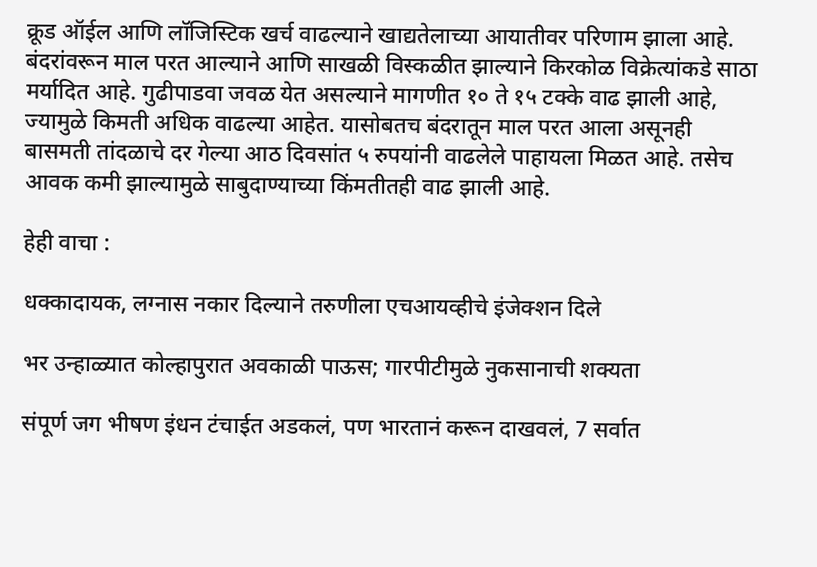क्रूड ऑईल आणि लॉजिस्टिक खर्च वाढल्याने खाद्यतेलाच्या आयातीवर परिणाम झाला आहे. बंदरांवरून माल परत आल्याने आणि साखळी विस्कळीत झाल्याने किरकोळ विक्रेत्यांकडे साठा मर्यादित आहे. गुढीपाडवा जवळ येत असल्याने मागणीत १० ते १५ टक्के वाढ झाली आहे, ज्यामुळे किमती अधिक वाढल्या आहेत. यासोबतच बंदरातून माल परत आला असूनही बासमती तांदळाचे दर गेल्या आठ दिवसांत ५ रुपयांनी वाढलेले पाहायला मिळत आहे. तसेच आवक कमी झाल्यामुळे साबुदाण्याच्या किंमतीतही वाढ झाली आहे.

हेही वाचा :

धक्कादायक, लग्नास नकार दिल्याने तरुणीला एचआयव्हीचे इंजेक्शन दिले

भर उन्हाळ्यात कोल्हापुरात अवकाळी पाऊस; गारपीटीमुळे नुकसानाची शक्यता

संपूर्ण जग भीषण इंधन टंचाईत अडकलं, पण भारतानं करून दाखवलं, 7 सर्वात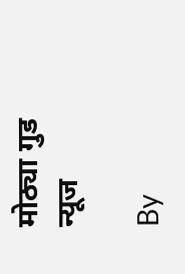मोठ्या गुड न्यूज

By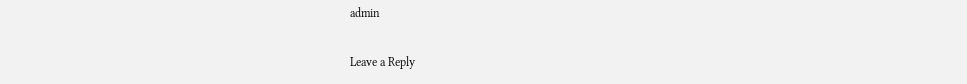admin

Leave a Reply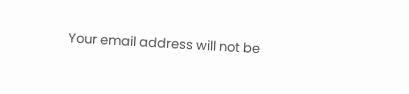Your email address will not be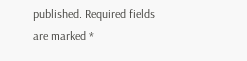published. Required fields are marked *